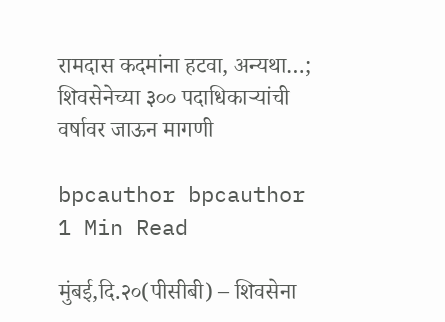रामदास कदमांना हटवा, अन्यथा…; शिवसेनेच्या ३०० पदाधिकाऱ्यांची वर्षावर जाऊन मागणी

bpcauthor bpcauthor
1 Min Read

मुंबई,दि.२०(पीसीबी) – शिवसेना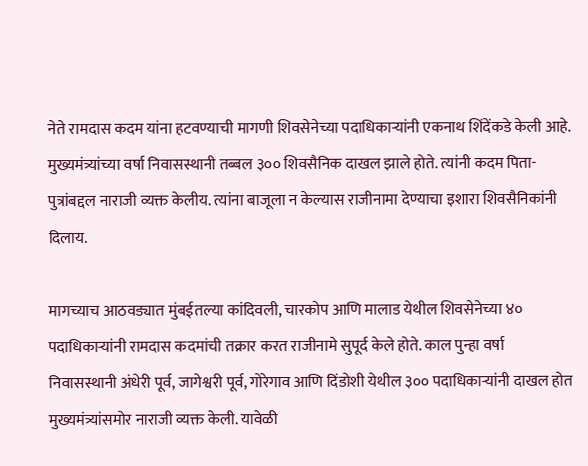नेते रामदास कदम यांना हटवण्याची मागणी शिवसेनेच्या पदाधिकाऱ्यांनी एकनाथ शिंदेंकडे केली आहे. मुख्यमंत्र्यांच्या वर्षा निवासस्थानी तब्बल ३०० शिवसैनिक दाखल झाले होते. त्यांनी कदम पिता-पुत्रांबद्दल नाराजी व्यक्त केलीय. त्यांना बाजूला न केल्यास राजीनामा देण्याचा इशारा शिवसैनिकांनी दिलाय.

मागच्याच आठवड्यात मुंबईतल्या कांदिवली, चारकोप आणि मालाड येथील शिवसेनेच्या ४० पदाधिकाऱ्यांनी रामदास कदमांची तक्रार करत राजीनामे सुपूर्द केले होते. काल पुन्हा वर्षा निवासस्थानी अंधेरी पूर्व, जागेश्वरी पूर्व, गोरेगाव आणि दिंडोशी येथील ३०० पदाधिकाऱ्यांनी दाखल होत मुख्यमंत्र्यांसमोर नाराजी व्यक्त केली. यावेळी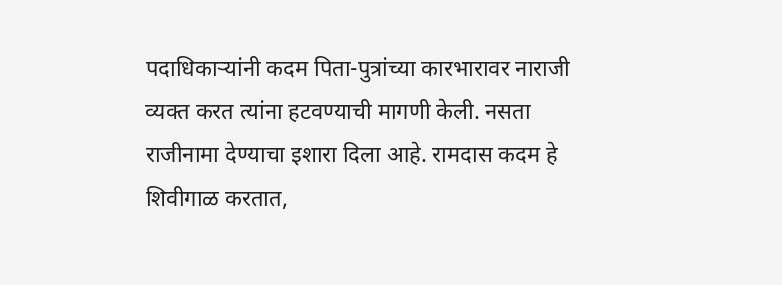पदाधिकाऱ्यांनी कदम पिता-पुत्रांच्या कारभारावर नाराजी व्यक्त करत त्यांना हटवण्याची मागणी केली. नसता राजीनामा देण्याचा इशारा दिला आहे. रामदास कदम हे शिवीगाळ करतात,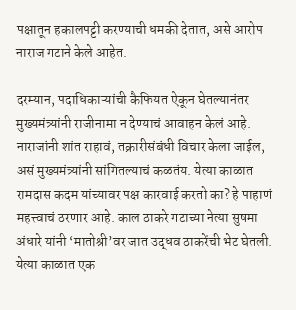पक्षातून हकालपट्टी करण्याची धमकी देतात, असे आरोप नाराज गटाने केले आहेत.

दरम्यान, पदाधिकाऱ्यांची कैफियत ऐकून घेतल्यानंतर मुख्यमंत्र्यांनी राजीनामा न देण्याचं आवाहन केलं आहे. नाराजांनी शांत राहावं, तक्रारीसंबंधी विचार केला जाईल, असं मुख्यमंत्र्यांनी सांगितल्याचं कळतंय. येत्या काळात रामदास कदम यांच्यावर पक्ष कारवाई करतो का? हे पाहाणं महत्त्वाचं ठरणार आहे. काल ठाकरे गटाच्या नेत्या सुषमा अंधारे यांनी ‘मातोश्री’वर जात उद्धव ठाकरेंची भेट घेतली. येत्या काळात एक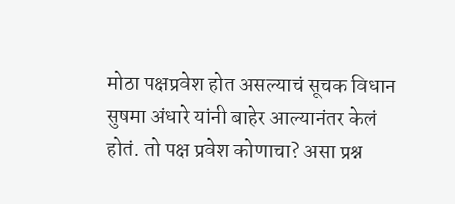मोठा पक्षप्रवेश होत असल्याचं सूचक विधान सुषमा अंधारे यांनी बाहेर आल्यानंतर केलं होतं. तो पक्ष प्रवेश कोणाचा? असा प्रश्न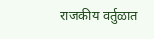राजकीय वर्तुळात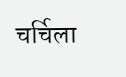चर्चिला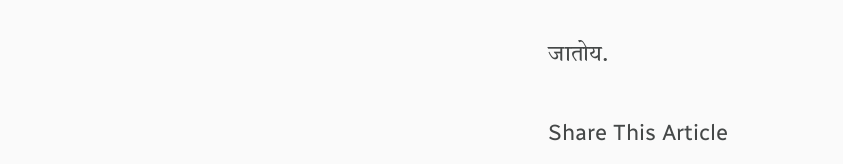जातोय.

Share This Article